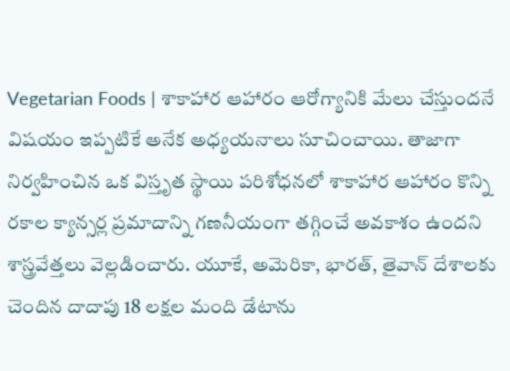Vegetarian Foods | శాకాహార ఆహారం ఆరోగ్యానికి మేలు చేస్తుందనే విషయం ఇప్పటికే అనేక అధ్యయనాలు సూచించాయి. తాజాగా నిర్వహించిన ఒక విస్తృత స్థాయి పరిశోధనలో శాకాహార ఆహారం కొన్ని రకాల క్యాన్సర్ల ప్రమాదాన్ని గణనీయంగా తగ్గించే అవకాశం ఉందని శాస్త్రవేత్తలు వెల్లడించారు. యూకే, అమెరికా, భారత్, తైవాన్ దేశాలకు చెందిన దాదాపు 18 లక్షల మంది డేటాను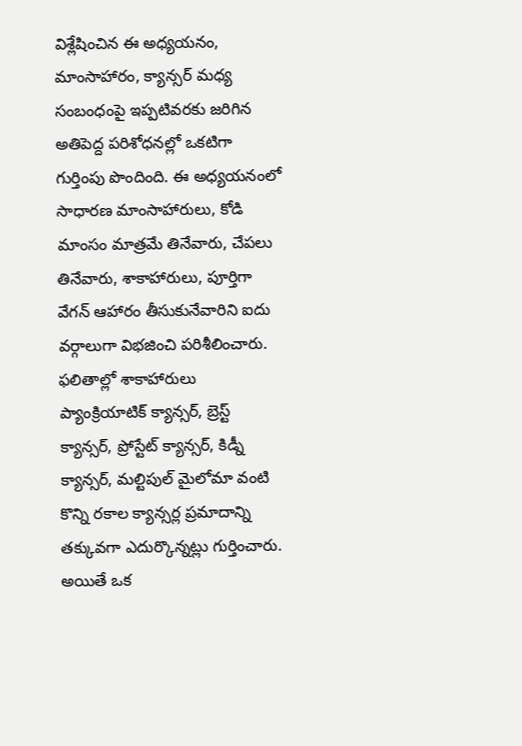విశ్లేషించిన ఈ అధ్యయనం, మాంసాహారం, క్యాన్సర్ మధ్య సంబంధంపై ఇప్పటివరకు జరిగిన అతిపెద్ద పరిశోధనల్లో ఒకటిగా గుర్తింపు పొందింది. ఈ అధ్యయనంలో సాధారణ మాంసాహారులు, కోడి మాంసం మాత్రమే తినేవారు, చేపలు తినేవారు, శాకాహారులు, పూర్తిగా వేగన్ ఆహారం తీసుకునేవారిని ఐదు వర్గాలుగా విభజించి పరిశీలించారు. ఫలితాల్లో శాకాహారులు ప్యాంక్రియాటిక్ క్యాన్సర్, బ్రెస్ట్ క్యాన్సర్, ప్రోస్టేట్ క్యాన్సర్, కిడ్నీ క్యాన్సర్, మల్టిపుల్ మైలోమా వంటి కొన్ని రకాల క్యాన్సర్ల ప్రమాదాన్ని తక్కువగా ఎదుర్కొన్నట్లు గుర్తించారు. అయితే ఒక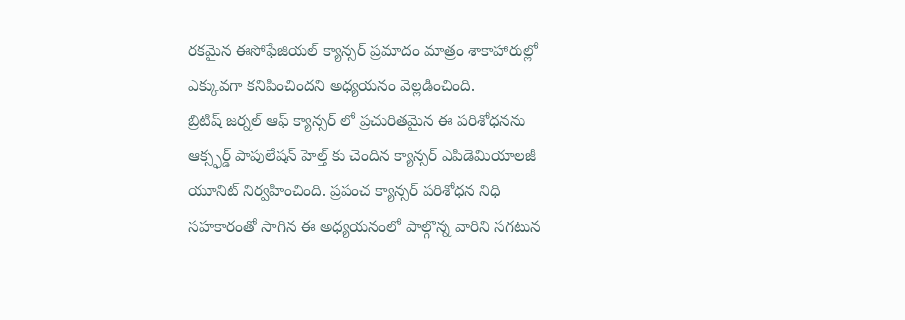రకమైన ఈసోఫేజియల్ క్యాన్సర్ ప్రమాదం మాత్రం శాకాహారుల్లో ఎక్కువగా కనిపించిందని అధ్యయనం వెల్లడించింది.
బ్రిటిష్ జర్నల్ ఆఫ్ క్యాన్సర్ లో ప్రచురితమైన ఈ పరిశోధనను ఆక్స్ఫర్డ్ పాపులేషన్ హెల్త్ కు చెందిన క్యాన్సర్ ఎపిడెమియాలజీ యూనిట్ నిర్వహించింది. ప్రపంచ క్యాన్సర్ పరిశోధన నిధి సహకారంతో సాగిన ఈ అధ్యయనంలో పాల్గొన్న వారిని సగటున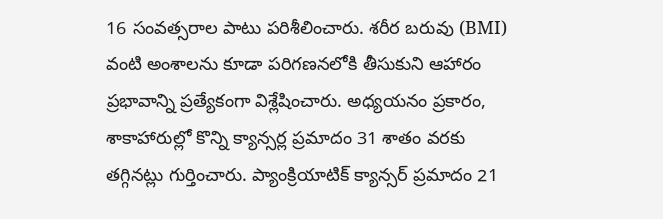16 సంవత్సరాల పాటు పరిశీలించారు. శరీర బరువు (BMI) వంటి అంశాలను కూడా పరిగణనలోకి తీసుకుని ఆహారం ప్రభావాన్ని ప్రత్యేకంగా విశ్లేషించారు. అధ్యయనం ప్రకారం, శాకాహారుల్లో కొన్ని క్యాన్సర్ల ప్రమాదం 31 శాతం వరకు తగ్గినట్లు గుర్తించారు. ప్యాంక్రియాటిక్ క్యాన్సర్ ప్రమాదం 21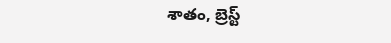శాతం, బ్రెస్ట్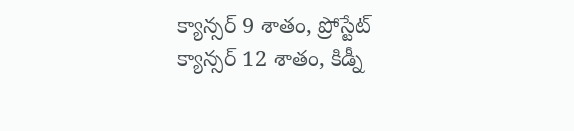క్యాన్సర్ 9 శాతం, ప్రోస్టేట్ క్యాన్సర్ 12 శాతం, కిడ్నీ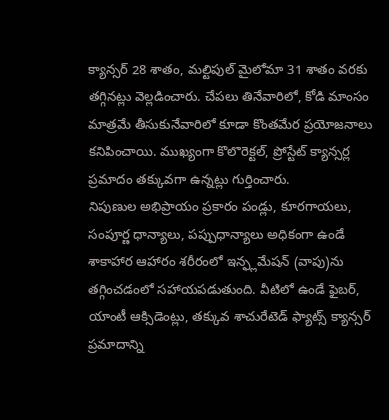క్యాన్సర్ 28 శాతం, మల్టిపుల్ మైలోమా 31 శాతం వరకు తగ్గినట్లు వెల్లడించారు. చేపలు తినేవారిలో, కోడి మాంసం మాత్రమే తీసుకునేవారిలో కూడా కొంతమేర ప్రయోజనాలు కనిపించాయి. ముఖ్యంగా కొలొరెక్టల్, ప్రోస్టేట్ క్యాన్సర్ల ప్రమాదం తక్కువగా ఉన్నట్లు గుర్తించారు.
నిపుణుల అభిప్రాయం ప్రకారం పండ్లు, కూరగాయలు, సంపూర్ణ ధాన్యాలు, పప్పుధాన్యాలు అధికంగా ఉండే శాకాహార ఆహారం శరీరంలో ఇన్ఫ్లమేషన్ (వాపు)ను తగ్గించడంలో సహాయపడుతుంది. వీటిలో ఉండే ఫైబర్, యాంటీ ఆక్సిడెంట్లు, తక్కువ శాచురేటెడ్ ఫ్యాట్స్ క్యాన్సర్ ప్రమాదాన్ని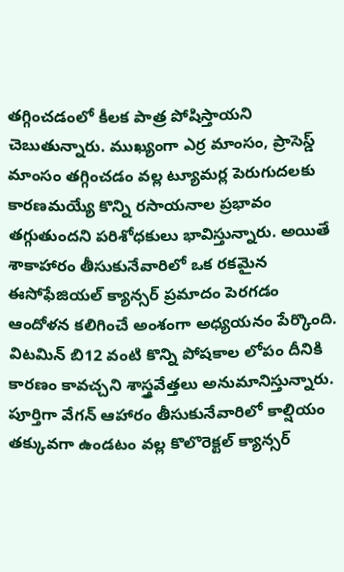తగ్గించడంలో కీలక పాత్ర పోషిస్తాయని చెబుతున్నారు. ముఖ్యంగా ఎర్ర మాంసం, ప్రాసెస్డ్ మాంసం తగ్గించడం వల్ల ట్యూమర్ల పెరుగుదలకు కారణమయ్యే కొన్ని రసాయనాల ప్రభావం తగ్గుతుందని పరిశోధకులు భావిస్తున్నారు. అయితే శాకాహారం తీసుకునేవారిలో ఒక రకమైన ఈసోఫేజియల్ క్యాన్సర్ ప్రమాదం పెరగడం ఆందోళన కలిగించే అంశంగా అధ్యయనం పేర్కొంది. విటమిన్ బి12 వంటి కొన్ని పోషకాల లోపం దీనికి కారణం కావచ్చని శాస్త్రవేత్తలు అనుమానిస్తున్నారు. పూర్తిగా వేగన్ ఆహారం తీసుకునేవారిలో కాల్షియం తక్కువగా ఉండటం వల్ల కొలొరెక్టల్ క్యాన్సర్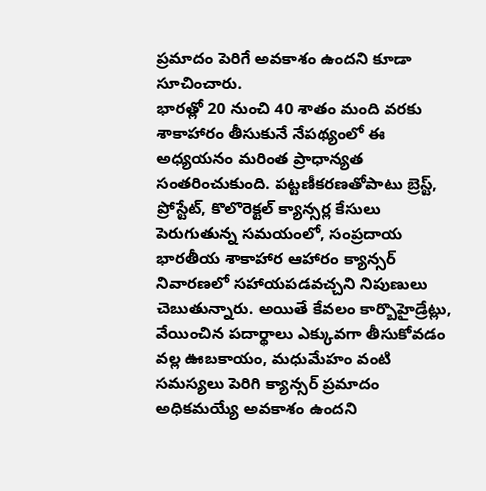ప్రమాదం పెరిగే అవకాశం ఉందని కూడా సూచించారు.
భారత్లో 20 నుంచి 40 శాతం మంది వరకు శాకాహారం తీసుకునే నేపథ్యంలో ఈ అధ్యయనం మరింత ప్రాధాన్యత సంతరించుకుంది. పట్టణీకరణతోపాటు బ్రెస్ట్, ప్రోస్టేట్, కొలొరెక్టల్ క్యాన్సర్ల కేసులు పెరుగుతున్న సమయంలో, సంప్రదాయ భారతీయ శాకాహార ఆహారం క్యాన్సర్ నివారణలో సహాయపడవచ్చని నిపుణులు చెబుతున్నారు. అయితే కేవలం కార్బొహైడ్రేట్లు, వేయించిన పదార్థాలు ఎక్కువగా తీసుకోవడం వల్ల ఊబకాయం, మధుమేహం వంటి సమస్యలు పెరిగి క్యాన్సర్ ప్రమాదం అధికమయ్యే అవకాశం ఉందని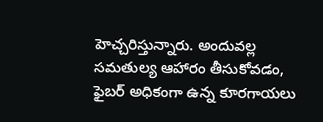హెచ్చరిస్తున్నారు. అందువల్ల సమతుల్య ఆహారం తీసుకోవడం, ఫైబర్ అధికంగా ఉన్న కూరగాయలు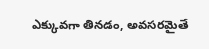ఎక్కువగా తినడం, అవసరమైతే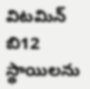విటమిన్ బి12 స్థాయిలను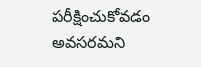పరీక్షించుకోవడం అవసరమని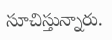సూచిస్తున్నారు.